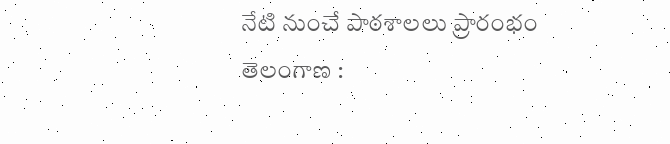నేటి నుంచే పాఠశాలలు ప్రారంభం
తెలంగాణ :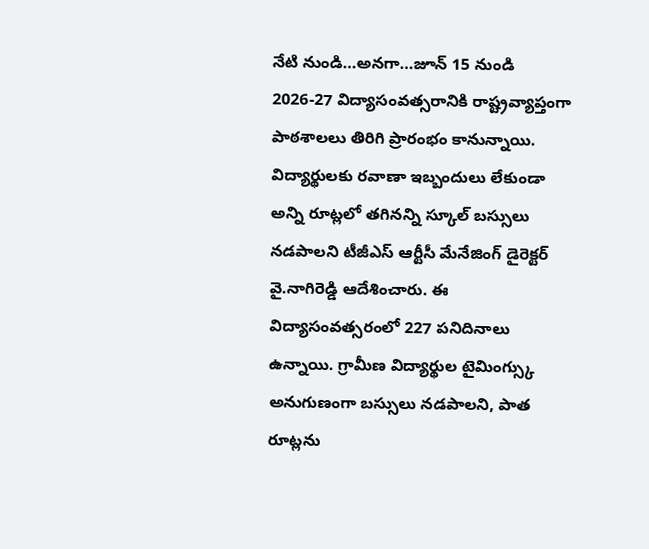నేటి నుండి…అనగా…జూన్ 15 నుండి 2026-27 విద్యాసంవత్సరానికి రాష్ట్రవ్యాప్తంగా పాఠశాలలు తిరిగి ప్రారంభం కానున్నాయి. విద్యార్థులకు రవాణా ఇబ్బందులు లేకుండా అన్ని రూట్లలో తగినన్ని స్కూల్ బస్సులు నడపాలని టీజీఎస్ ఆర్టీసీ మేనేజింగ్ డైరెక్టర్ వై.నాగిరెడ్డి ఆదేశించారు. ఈ విద్యాసంవత్సరంలో 227 పనిదినాలు ఉన్నాయి. గ్రామీణ విద్యార్థుల టైమింగ్స్కు అనుగుణంగా బస్సులు నడపాలని, పాత రూట్లను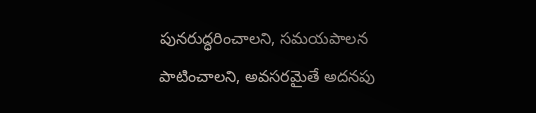పునరుద్ధరించాలని, సమయపాలన పాటించాలని, అవసరమైతే అదనపు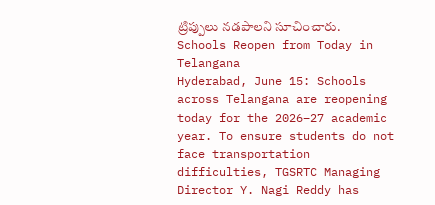ట్రిప్పులు నడపాలని సూచించారు.
Schools Reopen from Today in Telangana
Hyderabad, June 15: Schools across Telangana are reopening today for the 2026–27 academic year. To ensure students do not face transportation difficulties, TGSRTC Managing Director Y. Nagi Reddy has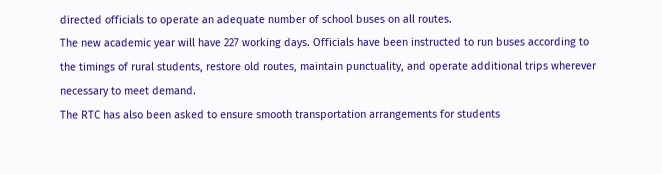directed officials to operate an adequate number of school buses on all routes.
The new academic year will have 227 working days. Officials have been instructed to run buses according to the timings of rural students, restore old routes, maintain punctuality, and operate additional trips wherever necessary to meet demand.
The RTC has also been asked to ensure smooth transportation arrangements for students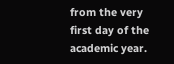from the very first day of the academic year.